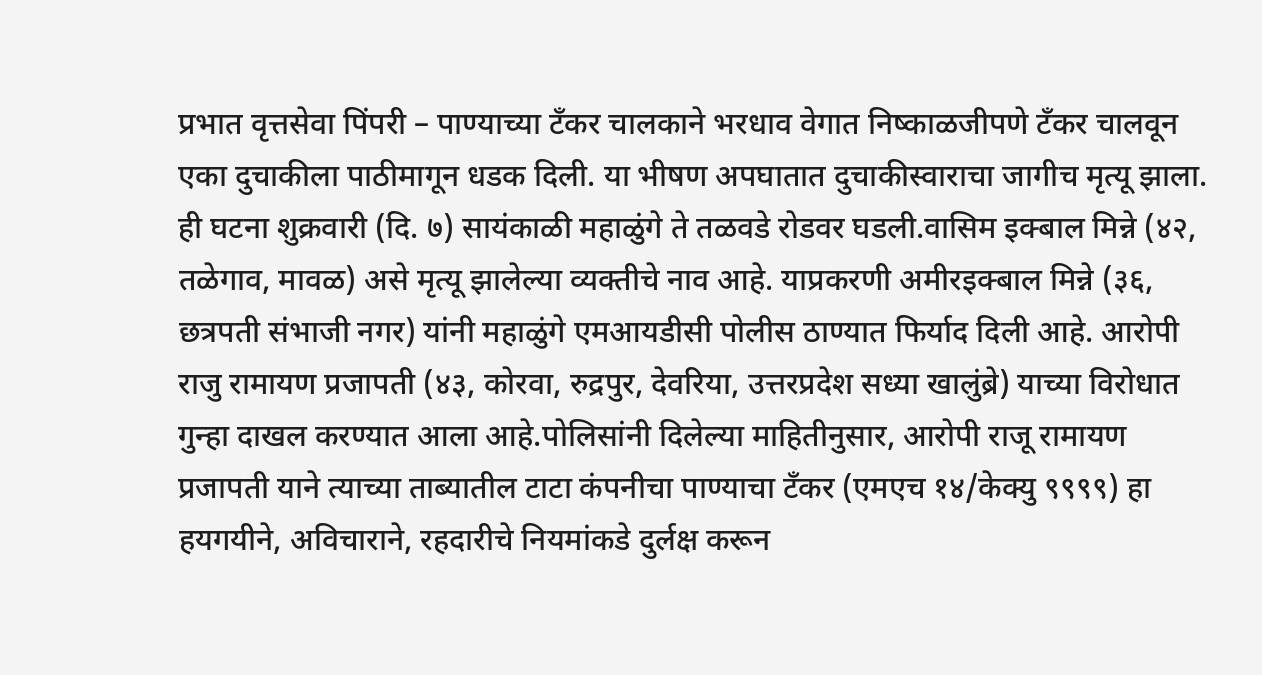प्रभात वृत्तसेवा पिंपरी – पाण्याच्या टँकर चालकाने भरधाव वेगात निष्काळजीपणे टँकर चालवून एका दुचाकीला पाठीमागून धडक दिली. या भीषण अपघातात दुचाकीस्वाराचा जागीच मृत्यू झाला. ही घटना शुक्रवारी (दि. ७) सायंकाळी महाळुंगे ते तळवडे रोडवर घडली.वासिम इक्बाल मिन्ने (४२, तळेगाव, मावळ) असे मृत्यू झालेल्या व्यक्तीचे नाव आहे. याप्रकरणी अमीरइक्बाल मिन्ने (३६, छत्रपती संभाजी नगर) यांनी महाळुंगे एमआयडीसी पोलीस ठाण्यात फिर्याद दिली आहे. आरोपी राजु रामायण प्रजापती (४३, कोरवा, रुद्रपुर, देवरिया, उत्तरप्रदेश सध्या खालुंब्रे) याच्या विरोधात गुन्हा दाखल करण्यात आला आहे.पोलिसांनी दिलेल्या माहितीनुसार, आरोपी राजू रामायण प्रजापती याने त्याच्या ताब्यातील टाटा कंपनीचा पाण्याचा टँकर (एमएच १४/केक्यु ९९९९) हा हयगयीने, अविचाराने, रहदारीचे नियमांकडे दुर्लक्ष करून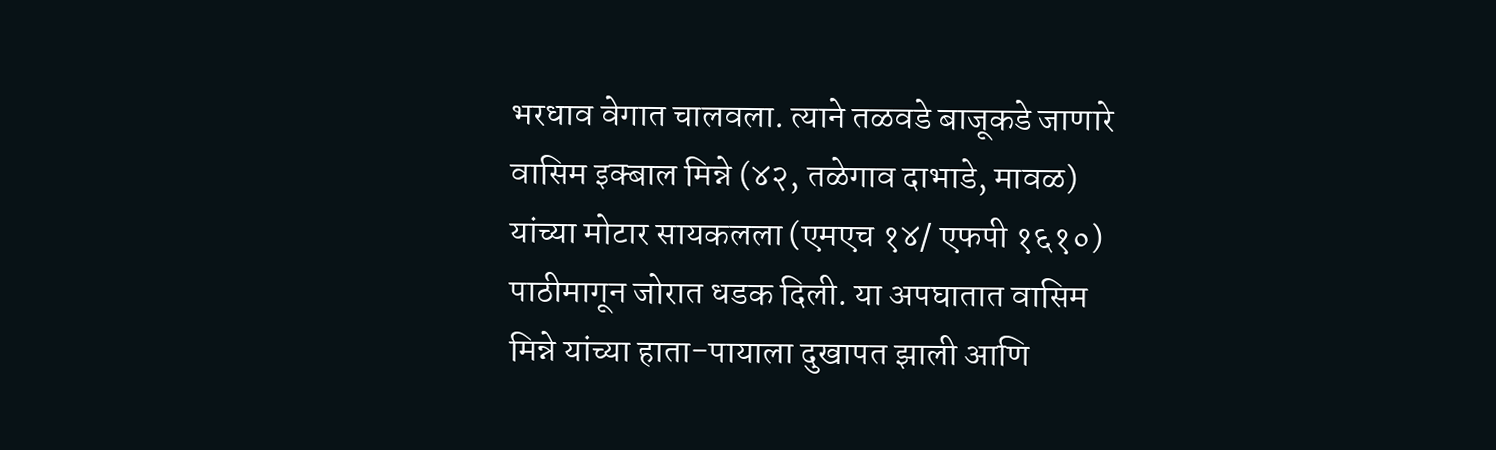भरधाव वेगात चालवला. त्याने तळवडे बाजूकडे जाणारे वासिम इक्बाल मिन्ने (४२, तळेगाव दाभाडे, मावळ) यांच्या मोटार सायकलला (एमएच १४/ एफपी १६१०) पाठीमागून जोरात धडक दिली. या अपघातात वासिम मिन्ने यांच्या हाता-पायाला दुखापत झाली आणि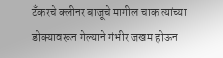टँकरचे क्लीनर बाजूचे मागील चाक त्यांच्या डोक्यावरून गेल्याने गंभीर जखम होऊन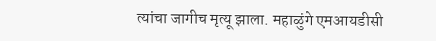त्यांचा जागीच मृत्यू झाला. महाळुंगे एमआयडीसी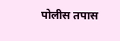पोलीस तपास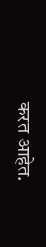करत आहेत.